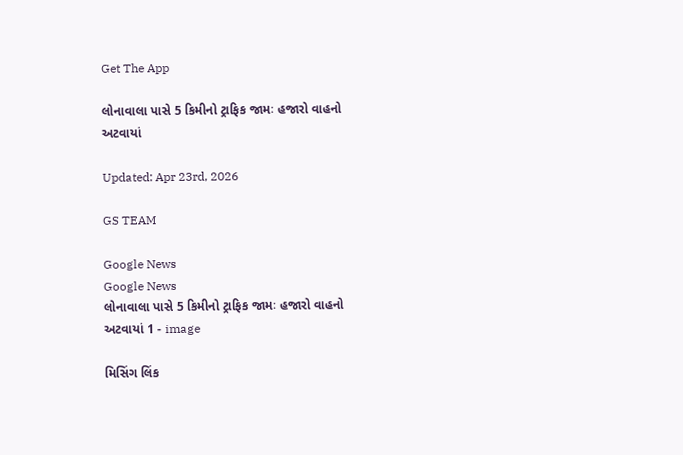Get The App

લોનાવાલા પાસે 5 કિમીનો ટ્રાફિક જામઃ હજારો વાહનો અટવાયાં

Updated: Apr 23rd, 2026

GS TEAM

Google News
Google News
લોનાવાલા પાસે 5 કિમીનો ટ્રાફિક જામઃ હજારો વાહનો અટવાયાં 1 - image

મિસિંગ લિંક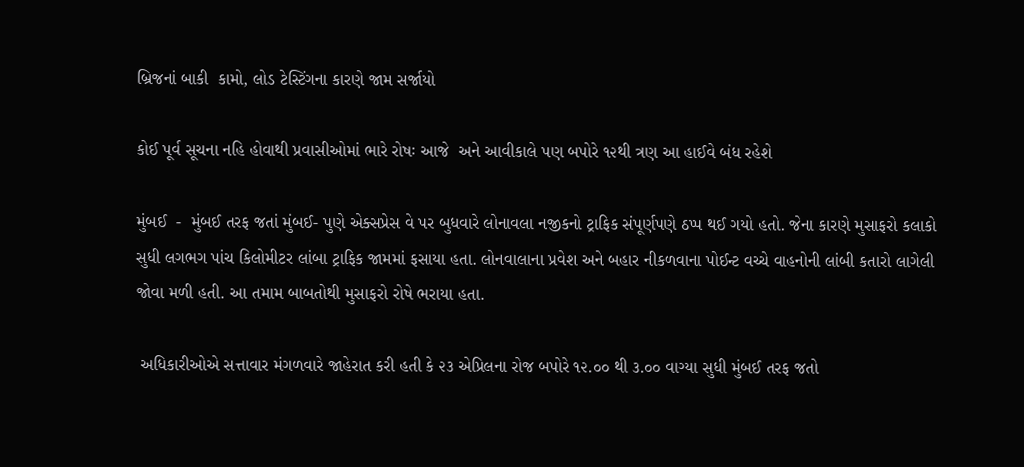બ્રિજનાં બાકી  કામો, લોડ ટેસ્ટિંગના કારણે જામ સર્જાયો

કોઈ પૂર્વ સૂચના નહિ હોવાથી પ્રવાસીઓમાં ભારે રોષઃ આજે  અને આવીકાલે પણ બપોરે ૧૨થી ત્રણ આ હાઈવે બંધ રહેશે

મુંબઈ  -  મુંબઈ તરફ જતાં મુંબઈ- પુણે એક્સપ્રેસ વે પર બુધવારે લોનાવલા નજીકનો ટ્રાફિક સંપૂર્ણપણે ઠપ્પ થઈ ગયો હતો. જેના કારણે મુસાફરો કલાકો સુધી લગભગ પાંચ કિલોમીટર લાંબા ટ્રાફિક જામમાં ફસાયા હતા. લોનવાલાના પ્રવેશ અને બહાર નીકળવાના પોઈન્ટ વચ્ચે વાહનોની લાંબી કતારો લાગેલી જોવા મળી હતી. આ તમામ બાબતોથી મુસાફરો રોષે ભરાયા હતા.

 અધિકારીઓએ સત્તાવાર મંગળવારે જાહેરાત કરી હતી કે ૨૩ એપ્રિલના રોજ બપોરે ૧૨.૦૦ થી ૩.૦૦ વાગ્યા સુધી મુંબઈ તરફ જતો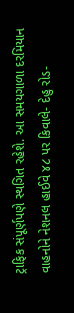ટ્રાફિક સંપૂર્ણપણે સ્થગિત રહેશે. આ સમયગાળા દરમિયાન વાહનોને નેશનલ હાઈવે ૪૮ પર કિવાલે- દેહુ રોડ-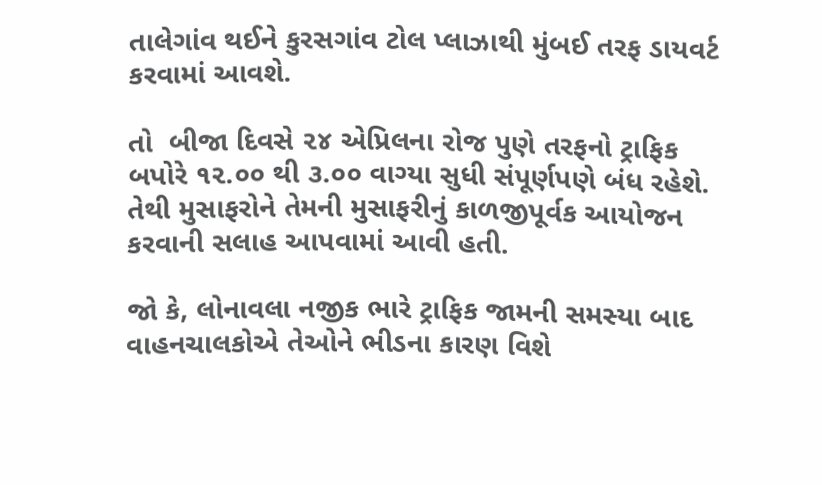તાલેગાંવ થઈને કુરસગાંવ ટોલ પ્લાઝાથી મુંબઈ તરફ ડાયવર્ટ કરવામાં આવશે.

તો  બીજા દિવસે ૨૪ એપ્રિલના રોજ પુણે તરફનો ટ્રાફિક બપોરે ૧૨.૦૦ થી ૩.૦૦ વાગ્યા સુધી સંપૂર્ણપણે બંધ રહેશે. તેથી મુસાફરોને તેમની મુસાફરીનું કાળજીપૂર્વક આયોજન કરવાની સલાહ આપવામાં આવી હતી.

જો કે, લોનાવલા નજીક ભારે ટ્રાફિક જામની સમસ્યા બાદ વાહનચાલકોએ તેઓને ભીડના કારણ વિશે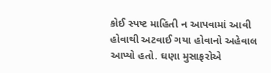કોઈ સ્પષ્ટ માહિતી ન આપવામાં આવી હોવાથી અટવાઈ ગયા હોવાનો અહેવાલ આપ્યો હતો. ઘણા મુસાફરોએ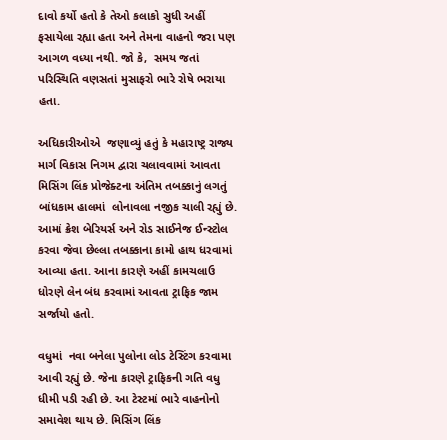દાવો કર્યો હતો કે તેઓ કલાકો સુધી અહીં ફસાયેલા રહ્યા હતા અને તેમના વાહનો જરા પણ આગળ વધ્યા નથી. જો કે,  સમય જતાં પરિસ્થિતિ વણસતાં મુસાફરો ભારે રોષે ભરાયા હતા.

અધિકારીઓએ  જણાવ્યું હતું કે મહારાષ્ટ્ર રાજ્ય માર્ગ વિકાસ નિગમ દ્વારા ચલાવવામાં આવતા મિસિંગ લિંક પ્રોજેક્ટના અંતિમ તબક્કાનું લગતું બાંધકામ હાલમાં  લોનાવલા નજીક ચાલી રહ્યું છે. આમાં ક્રેશ બેરિયર્સ અને રોડ સાઈનેજ ઈન્સ્ટોલ કરવા જેવા છેલ્લા તબક્કાના કામો હાથ ધરવામાં આવ્યા હતા. આના કારણે અહીં કામચલાઉ ધોરણે લેન બંધ કરવામાં આવતા ટ્રાફિક જામ સર્જાયો હતો.

વધુમાં  નવા બનેલા પુલોના લોડ ટેસ્ટિંગ કરવામા આવી રહ્યું છે. જેના કારણે ટ્રાફિકની ગતિ વધુ ધીમી પડી રહી છે. આ ટેસ્ટમાં ભારે વાહનોનો સમાવેશ થાય છે. મિસિંગ લિંક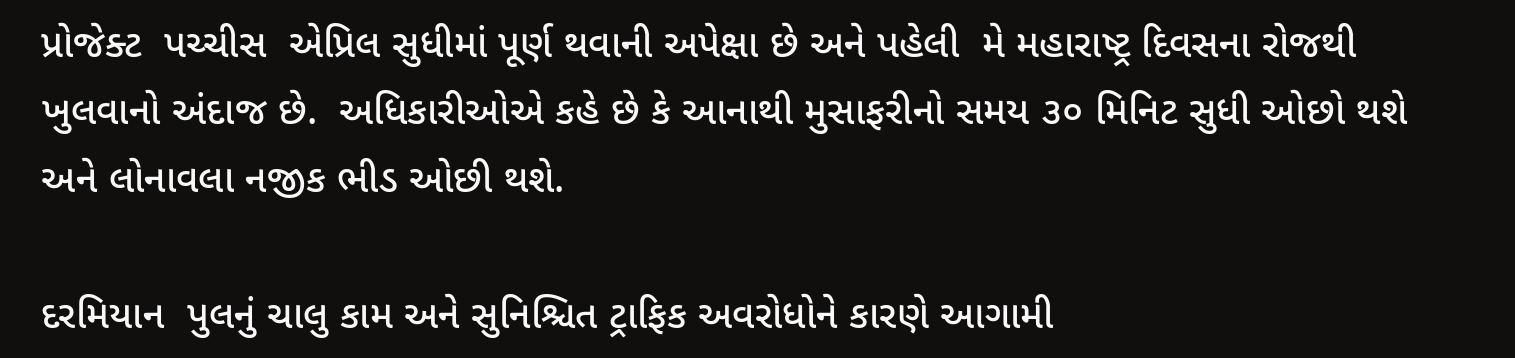પ્રોજેક્ટ  પચ્ચીસ  એપ્રિલ સુધીમાં પૂર્ણ થવાની અપેક્ષા છે અને પહેલી  મે મહારાષ્ટ્ર દિવસના રોજથી ખુલવાનો અંદાજ છે.  અધિકારીઓએ કહે છે કે આનાથી મુસાફરીનો સમય ૩૦ મિનિટ સુધી ઓછો થશે અને લોનાવલા નજીક ભીડ ઓછી થશે.

દરમિયાન  પુલનું ચાલુ કામ અને સુનિશ્ચિત ટ્રાફિક અવરોધોને કારણે આગામી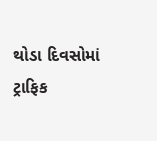થોડા દિવસોમાં ટ્રાફિક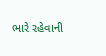ભારે રહેવાની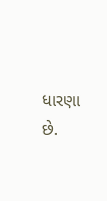ધારણા છે.